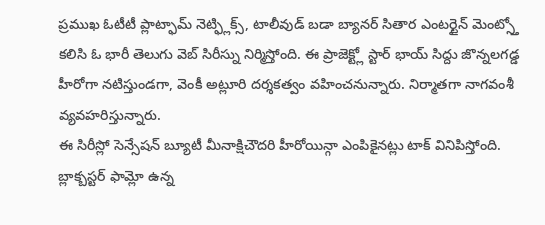ప్రముఖ ఓటీటీ ప్లాట్ఫామ్ నెట్ఫ్లిక్స్, టాలీవుడ్ బడా బ్యానర్ సితార ఎంటర్టైన్ మెంట్స్తో కలిసి ఓ భారీ తెలుగు వెబ్ సిరీస్ను నిర్మిస్తోంది. ఈ ప్రాజెక్ట్లో స్టార్ భాయ్ సిద్దు జొన్నలగడ్డ హీరోగా నటిస్తుండగా, వెంకీ అట్లూరి దర్శకత్వం వహించనున్నారు. నిర్మాతగా నాగవంశీ వ్యవహరిస్తున్నారు.
ఈ సిరీస్లో సెన్సేషన్ బ్యూటీ మీనాక్షిచౌదరి హీరోయిన్గా ఎంపికైనట్లు టాక్ వినిపిస్తోంది. బ్లాక్బస్టర్ ఫామ్లో ఉన్న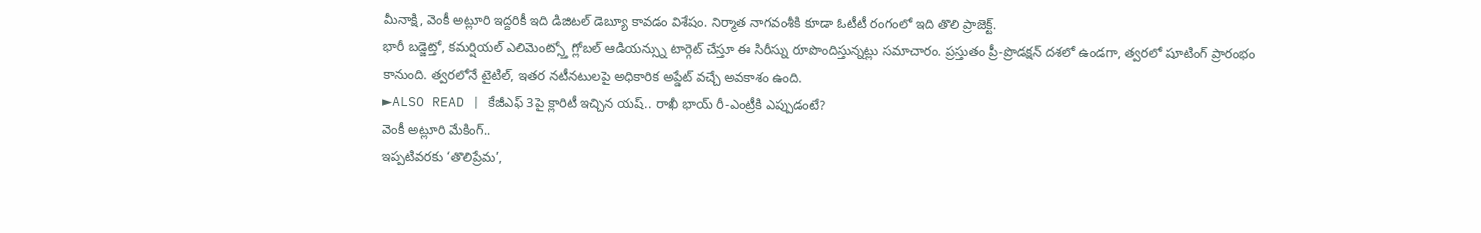మీనాక్షి, వెంకీ అట్లూరి ఇద్దరికీ ఇది డిజిటల్ డెబ్యూ కావడం విశేషం. నిర్మాత నాగవంశీకి కూడా ఓటీటీ రంగంలో ఇది తొలి ప్రాజెక్ట్.
భారీ బడ్జెట్తో, కమర్షియల్ ఎలిమెంట్స్తో గ్లోబల్ ఆడియన్స్ను టార్గెట్ చేస్తూ ఈ సిరీస్ను రూపొందిస్తున్నట్లు సమాచారం. ప్రస్తుతం ప్రీ-ప్రొడక్షన్ దశలో ఉండగా, త్వరలో షూటింగ్ ప్రారంభం కానుంది. త్వరలోనే టైటిల్, ఇతర నటీనటులపై అధికారిక అప్డేట్ వచ్చే అవకాశం ఉంది.
►ALSO READ | కేజీఎఫ్ 3పై క్లారిటీ ఇచ్చిన యష్.. రాఖీ భాయ్ రీ-ఎంట్రీకి ఎప్పుడంటే?
వెంకీ అట్లూరి మేకింగ్..
ఇప్పటివరకు ‘తొలిప్రేమ’,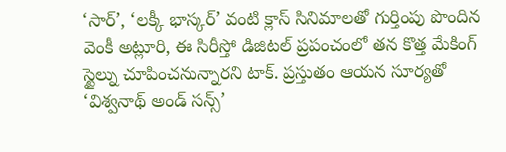‘సార్’, ‘లక్కీ భాస్కర్’ వంటి క్లాస్ సినిమాలతో గుర్తింపు పొందిన వెంకీ అట్లూరి, ఈ సిరీస్తో డిజిటల్ ప్రపంచంలో తన కొత్త మేకింగ్ స్టైల్ను చూపించనున్నారని టాక్. ప్రస్తుతం ఆయన సూర్యతో ‘విశ్వనాథ్ అండ్ సన్స్’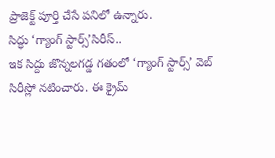ప్రాజెక్ట్ పూర్తి చేసే పనిలో ఉన్నారు.
సిద్ధు ‘గ్యాంగ్ స్టార్స్’సిరీస్..
ఇక సిద్దు జొన్నలగడ్డ గతంలో ‘గ్యాంగ్ స్టార్స్’ వెబ్ సిరీస్లో నటించారు. ఈ క్రైమ్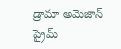డ్రామా అమెజాన్ ప్రైమ్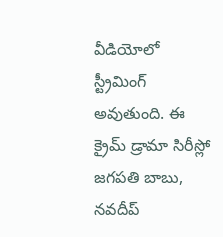వీడియోలో స్ట్రీమింగ్ అవుతుంది. ఈ క్రైమ్ డ్రామా సిరీస్లో జగపతి బాబు, నవదీప్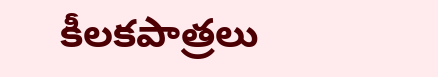కీలకపాత్రలు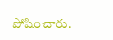పోషించారు.